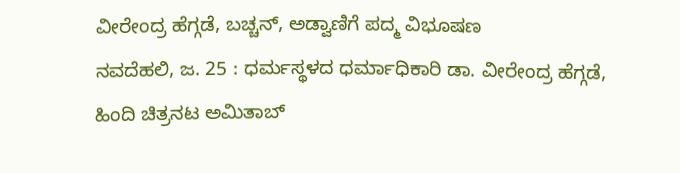ವೀರೇಂದ್ರ ಹೆಗ್ಗಡೆ, ಬಚ್ಚನ್, ಅಡ್ವಾಣಿಗೆ ಪದ್ಮ ವಿಭೂಷಣ
ನವದೆಹಲಿ, ಜ. 25 : ಧರ್ಮಸ್ಥಳದ ಧರ್ಮಾಧಿಕಾರಿ ಡಾ. ವೀರೇಂದ್ರ ಹೆಗ್ಗಡೆ, ಹಿಂದಿ ಚಿತ್ರನಟ ಅಮಿತಾಬ್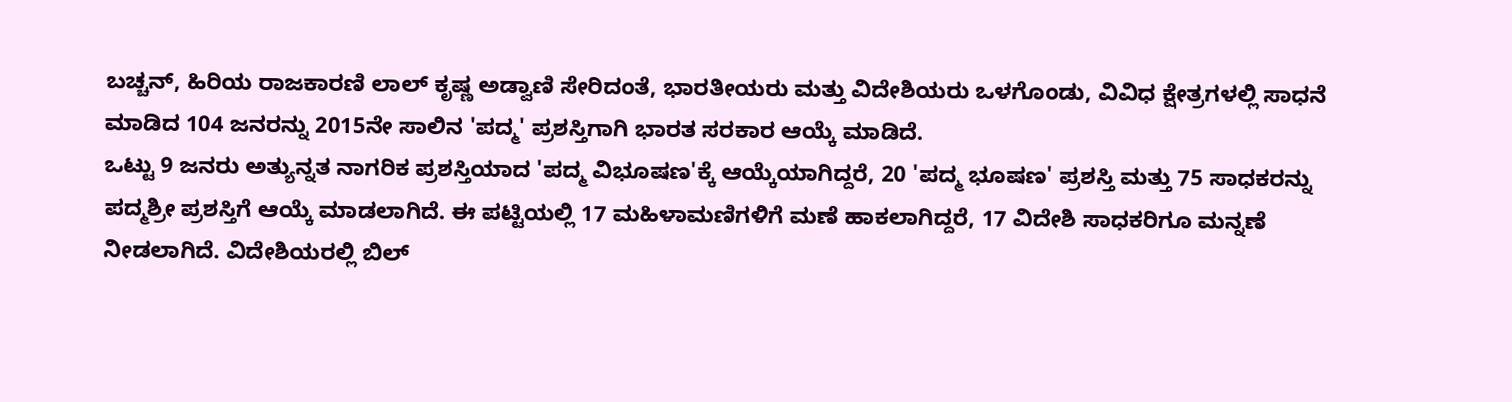ಬಚ್ಚನ್, ಹಿರಿಯ ರಾಜಕಾರಣಿ ಲಾಲ್ ಕೃಷ್ಣ ಅಡ್ವಾಣಿ ಸೇರಿದಂತೆ, ಭಾರತೀಯರು ಮತ್ತು ವಿದೇಶಿಯರು ಒಳಗೊಂಡು, ವಿವಿಧ ಕ್ಷೇತ್ರಗಳಲ್ಲಿ ಸಾಧನೆ ಮಾಡಿದ 104 ಜನರನ್ನು 2015ನೇ ಸಾಲಿನ 'ಪದ್ಮ' ಪ್ರಶಸ್ತಿಗಾಗಿ ಭಾರತ ಸರಕಾರ ಆಯ್ಕೆ ಮಾಡಿದೆ.
ಒಟ್ಟು 9 ಜನರು ಅತ್ಯುನ್ನತ ನಾಗರಿಕ ಪ್ರಶಸ್ತಿಯಾದ 'ಪದ್ಮ ವಿಭೂಷಣ'ಕ್ಕೆ ಆಯ್ಕೆಯಾಗಿದ್ದರೆ, 20 'ಪದ್ಮ ಭೂಷಣ' ಪ್ರಶಸ್ತಿ ಮತ್ತು 75 ಸಾಧಕರನ್ನು ಪದ್ಮಶ್ರೀ ಪ್ರಶಸ್ತಿಗೆ ಆಯ್ಕೆ ಮಾಡಲಾಗಿದೆ. ಈ ಪಟ್ಟಿಯಲ್ಲಿ 17 ಮಹಿಳಾಮಣಿಗಳಿಗೆ ಮಣೆ ಹಾಕಲಾಗಿದ್ದರೆ, 17 ವಿದೇಶಿ ಸಾಧಕರಿಗೂ ಮನ್ನಣೆ ನೀಡಲಾಗಿದೆ. ವಿದೇಶಿಯರಲ್ಲಿ ಬಿಲ್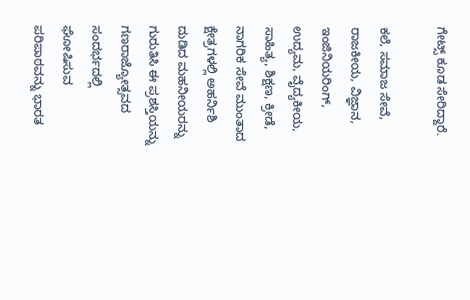ಗೇಟ್ಸ್ ಕೂಡ ಸೇರಿದ್ದಾರೆ.

ಕಲೆ, ಸಮಾಜ ಸೇವೆ, ರಾಜಕೀಯ, ವಿಜ್ಞಾನ, ಇಂಜಿನಿಯರಿಂಗ್, ಉದ್ಯಮ, ವೈದ್ಯಕೀಯ, ಸಾಹಿತ್ಯ, ಶಿಕ್ಷಣ, ಕ್ರೀಡೆ, ನಾಗರಿಕ ಸೇವೆ ಮುಂತಾದ ಕ್ಷೇತ್ರಗಳಲ್ಲಿ ಅಹರ್ನಿಶಿ ದುಡಿದ ಮಹನೀಯರನ್ನು ಗುರುತಿಸಿ ಈ ಪ್ರಶಸ್ತಿಯನ್ನು ಗಣರಾಜ್ಯೋತ್ಸವದ ಸಂದರ್ಭದಲ್ಲಿ ಘೋಷಿಸುವ ಪರಿಪಾಠವನ್ನು ಭಾರತ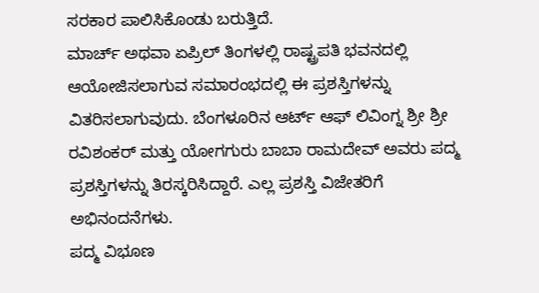ಸರಕಾರ ಪಾಲಿಸಿಕೊಂಡು ಬರುತ್ತಿದೆ.
ಮಾರ್ಚ್ ಅಥವಾ ಏಪ್ರಿಲ್ ತಿಂಗಳಲ್ಲಿ ರಾಷ್ಟ್ರಪತಿ ಭವನದಲ್ಲಿ ಆಯೋಜಿಸಲಾಗುವ ಸಮಾರಂಭದಲ್ಲಿ ಈ ಪ್ರಶಸ್ತಿಗಳನ್ನು ವಿತರಿಸಲಾಗುವುದು. ಬೆಂಗಳೂರಿನ ಆರ್ಟ್ ಆಫ್ ಲಿವಿಂಗ್ನ ಶ್ರೀ ಶ್ರೀ ರವಿಶಂಕರ್ ಮತ್ತು ಯೋಗಗುರು ಬಾಬಾ ರಾಮದೇವ್ ಅವರು ಪದ್ಮ ಪ್ರಶಸ್ತಿಗಳನ್ನು ತಿರಸ್ಕರಿಸಿದ್ದಾರೆ. ಎಲ್ಲ ಪ್ರಶಸ್ತಿ ವಿಜೇತರಿಗೆ ಅಭಿನಂದನೆಗಳು.
ಪದ್ಮ ವಿಭೂಣ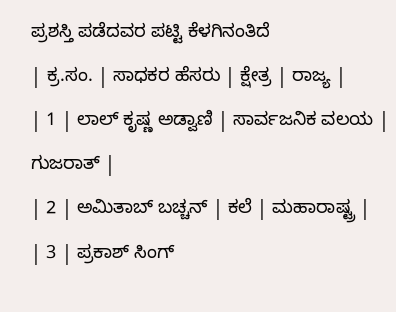ಪ್ರಶಸ್ತಿ ಪಡೆದವರ ಪಟ್ಟಿ ಕೆಳಗಿನಂತಿದೆ
| ಕ್ರ.ಸಂ. | ಸಾಧಕರ ಹೆಸರು | ಕ್ಷೇತ್ರ | ರಾಜ್ಯ |
| 1 | ಲಾಲ್ ಕೃಷ್ಣ ಅಡ್ವಾಣಿ | ಸಾರ್ವಜನಿಕ ವಲಯ | ಗುಜರಾತ್ |
| 2 | ಅಮಿತಾಬ್ ಬಚ್ಚನ್ | ಕಲೆ | ಮಹಾರಾಷ್ಟ್ರ |
| 3 | ಪ್ರಕಾಶ್ ಸಿಂಗ್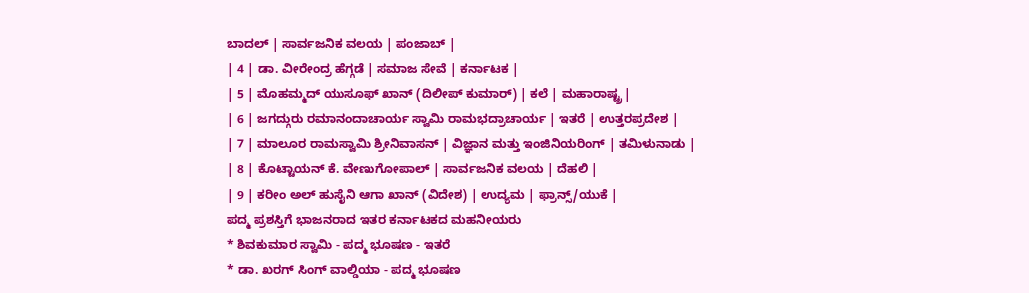ಬಾದಲ್ | ಸಾರ್ವಜನಿಕ ವಲಯ | ಪಂಜಾಬ್ |
| 4 | ಡಾ. ವೀರೇಂದ್ರ ಹೆಗ್ಗಡೆ | ಸಮಾಜ ಸೇವೆ | ಕರ್ನಾಟಕ |
| 5 | ಮೊಹಮ್ಮದ್ ಯುಸೂಫ್ ಖಾನ್ (ದಿಲೀಪ್ ಕುಮಾರ್) | ಕಲೆ | ಮಹಾರಾಷ್ಟ್ರ |
| 6 | ಜಗದ್ಗುರು ರಮಾನಂದಾಚಾರ್ಯ ಸ್ವಾಮಿ ರಾಮಭದ್ರಾಚಾರ್ಯ | ಇತರೆ | ಉತ್ತರಪ್ರದೇಶ |
| 7 | ಮಾಲೂರ ರಾಮಸ್ವಾಮಿ ಶ್ರೀನಿವಾಸನ್ | ವಿಜ್ಞಾನ ಮತ್ತು ಇಂಜಿನಿಯರಿಂಗ್ | ತಮಿಳುನಾಡು |
| 8 | ಕೊಟ್ಟಾಯನ್ ಕೆ. ವೇಣುಗೋಪಾಲ್ | ಸಾರ್ವಜನಿಕ ವಲಯ | ದೆಹಲಿ |
| 9 | ಕರೀಂ ಅಲ್ ಹುಸೈನಿ ಆಗಾ ಖಾನ್ (ವಿದೇಶ) | ಉದ್ಯಮ | ಫ್ರಾನ್ಸ್/ಯುಕೆ |
ಪದ್ಮ ಪ್ರಶಸ್ತಿಗೆ ಭಾಜನರಾದ ಇತರ ಕರ್ನಾಟಕದ ಮಹನೀಯರು
* ಶಿವಕುಮಾರ ಸ್ವಾಮಿ - ಪದ್ಮ ಭೂಷಣ - ಇತರೆ
* ಡಾ. ಖರಗ್ ಸಿಂಗ್ ವಾಲ್ಡಿಯಾ - ಪದ್ಮ ಭೂಷಣ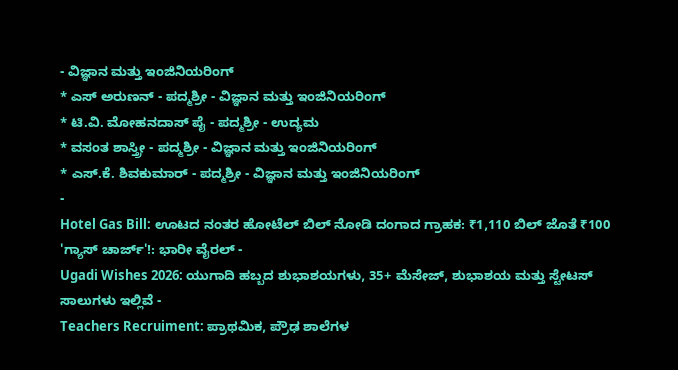- ವಿಜ್ಞಾನ ಮತ್ತು ಇಂಜಿನಿಯರಿಂಗ್
* ಎಸ್ ಅರುಣನ್ - ಪದ್ಮಶ್ರೀ - ವಿಜ್ಞಾನ ಮತ್ತು ಇಂಜಿನಿಯರಿಂಗ್
* ಟಿ.ವಿ. ಮೋಹನದಾಸ್ ಪೈ - ಪದ್ಮಶ್ರೀ - ಉದ್ಯಮ
* ವಸಂತ ಶಾಸ್ತ್ರೀ - ಪದ್ಮಶ್ರೀ - ವಿಜ್ಞಾನ ಮತ್ತು ಇಂಜಿನಿಯರಿಂಗ್
* ಎಸ್.ಕೆ. ಶಿವಕುಮಾರ್ - ಪದ್ಮಶ್ರೀ - ವಿಜ್ಞಾನ ಮತ್ತು ಇಂಜಿನಿಯರಿಂಗ್
-
Hotel Gas Bill: ಊಟದ ನಂತರ ಹೋಟೆಲ್ ಬಿಲ್ ನೋಡಿ ದಂಗಾದ ಗ್ರಾಹಕ: ₹1,110 ಬಿಲ್ ಜೊತೆ ₹100 'ಗ್ಯಾಸ್ ಚಾರ್ಜ್'!: ಭಾರೀ ವೈರಲ್ -
Ugadi Wishes 2026: ಯುಗಾದಿ ಹಬ್ಬದ ಶುಭಾಶಯಗಳು, 35+ ಮೆಸೇಜ್, ಶುಭಾಶಯ ಮತ್ತು ಸ್ಟೇಟಸ್ ಸಾಲುಗಳು ಇಲ್ಲಿವೆ -
Teachers Recruiment: ಪ್ರಾಥಮಿಕ, ಪ್ರೌಢ ಶಾಲೆಗಳ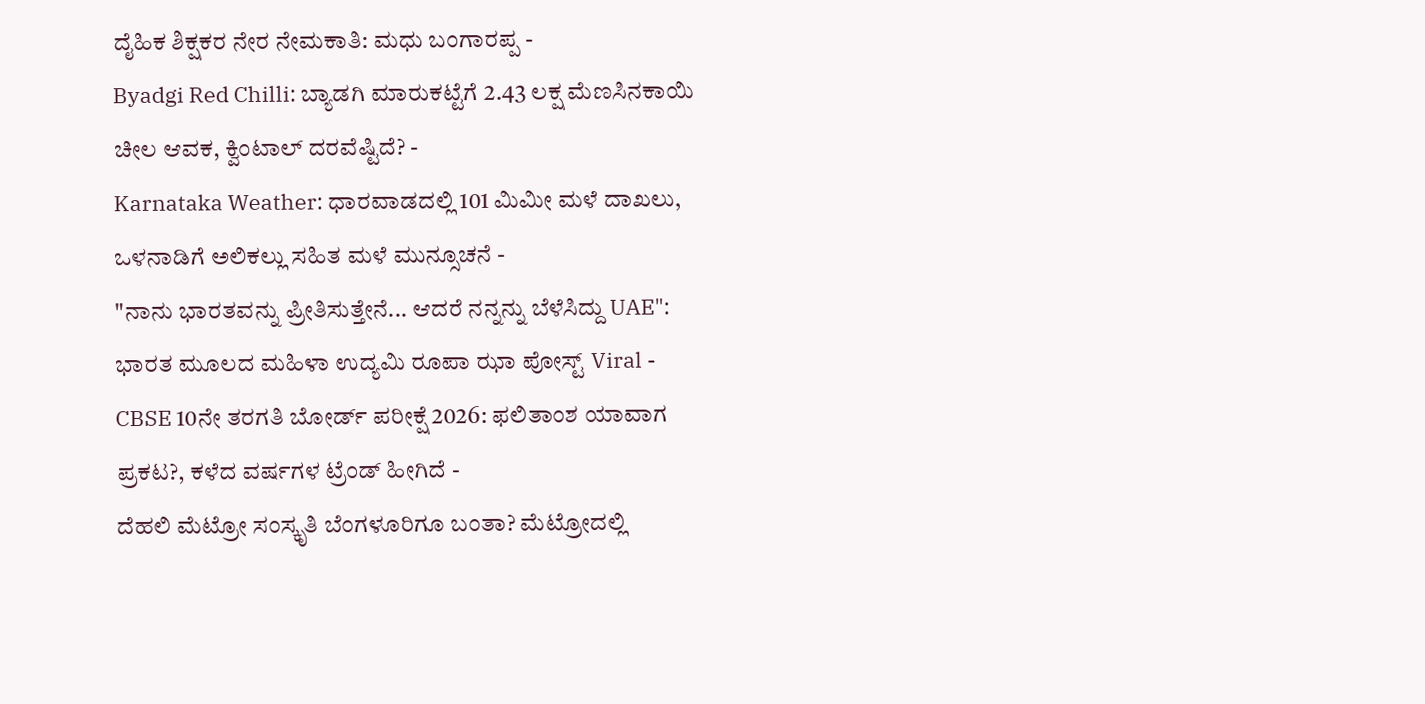ದೈಹಿಕ ಶಿಕ್ಷಕರ ನೇರ ನೇಮಕಾತಿ: ಮಧು ಬಂಗಾರಪ್ಪ -
Byadgi Red Chilli: ಬ್ಯಾಡಗಿ ಮಾರುಕಟ್ಟೆಗೆ 2.43 ಲಕ್ಷ ಮೆಣಸಿನಕಾಯಿ ಚೀಲ ಆವಕ, ಕ್ವಿಂಟಾಲ್ ದರವೆಷ್ಟಿದೆ? -
Karnataka Weather: ಧಾರವಾಡದಲ್ಲಿ 101 ಮಿಮೀ ಮಳೆ ದಾಖಲು, ಒಳನಾಡಿಗೆ ಅಲಿಕಲ್ಲು ಸಹಿತ ಮಳೆ ಮುನ್ಸೂಚನೆ -
"ನಾನು ಭಾರತವನ್ನು ಪ್ರೀತಿಸುತ್ತೇನೆ... ಆದರೆ ನನ್ನನ್ನು ಬೆಳೆಸಿದ್ದು UAE": ಭಾರತ ಮೂಲದ ಮಹಿಳಾ ಉದ್ಯಮಿ ರೂಪಾ ಝಾ ಪೋಸ್ಟ್ Viral -
CBSE 10ನೇ ತರಗತಿ ಬೋರ್ಡ್ ಪರೀಕ್ಷೆ 2026: ಫಲಿತಾಂಶ ಯಾವಾಗ ಪ್ರಕಟ?, ಕಳೆದ ವರ್ಷಗಳ ಟ್ರೆಂಡ್ ಹೀಗಿದೆ -
ದೆಹಲಿ ಮೆಟ್ರೋ ಸಂಸ್ಕೃತಿ ಬೆಂಗಳೂರಿಗೂ ಬಂತಾ? ಮೆಟ್ರೋದಲ್ಲಿ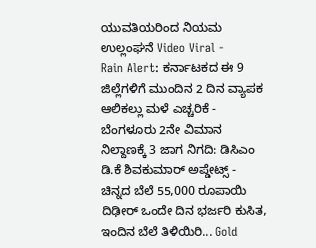ಯುವತಿಯರಿಂದ ನಿಯಮ ಉಲ್ಲಂಘನೆ Video Viral -
Rain Alert: ಕರ್ನಾಟಕದ ಈ 9 ಜಿಲ್ಲೆಗಳಿಗೆ ಮುಂದಿನ 2 ದಿನ ವ್ಯಾಪಕ ಆಲಿಕಲ್ಲು ಮಳೆ ಎಚ್ಚರಿಕೆ -
ಬೆಂಗಳೂರು 2ನೇ ವಿಮಾನ ನಿಲ್ದಾಣಕ್ಕೆ 3 ಜಾಗ ನಿಗದಿ: ಡಿಸಿಎಂ ಡಿ.ಕೆ ಶಿವಕುಮಾರ್ ಅಪ್ಡೇಟ್ಸ್ -
ಚಿನ್ನದ ಬೆಲೆ 55,000 ರೂಪಾಯಿ ದಿಢೀರ್ ಒಂದೇ ದಿನ ಭರ್ಜರಿ ಕುಸಿತ, ಇಂದಿನ ಬೆಲೆ ತಿಳಿಯಿರಿ... Gold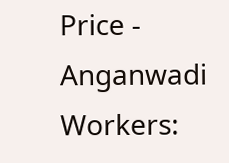Price -
Anganwadi Workers: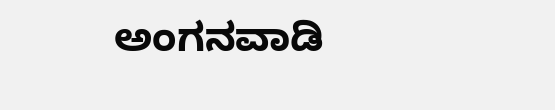ಅಂಗನವಾಡಿ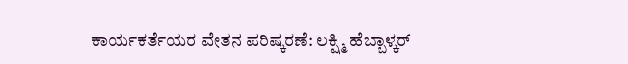ಕಾರ್ಯಕರ್ತೆಯರ ವೇತನ ಪರಿಷ್ಕರಣೆ: ಲಕ್ಷ್ಮಿ ಹೆಬ್ಬಾಳ್ಕರ್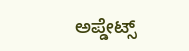ಅಪ್ಡೇಟ್ಸ್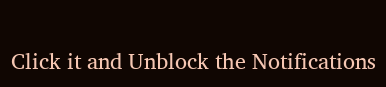Click it and Unblock the Notifications